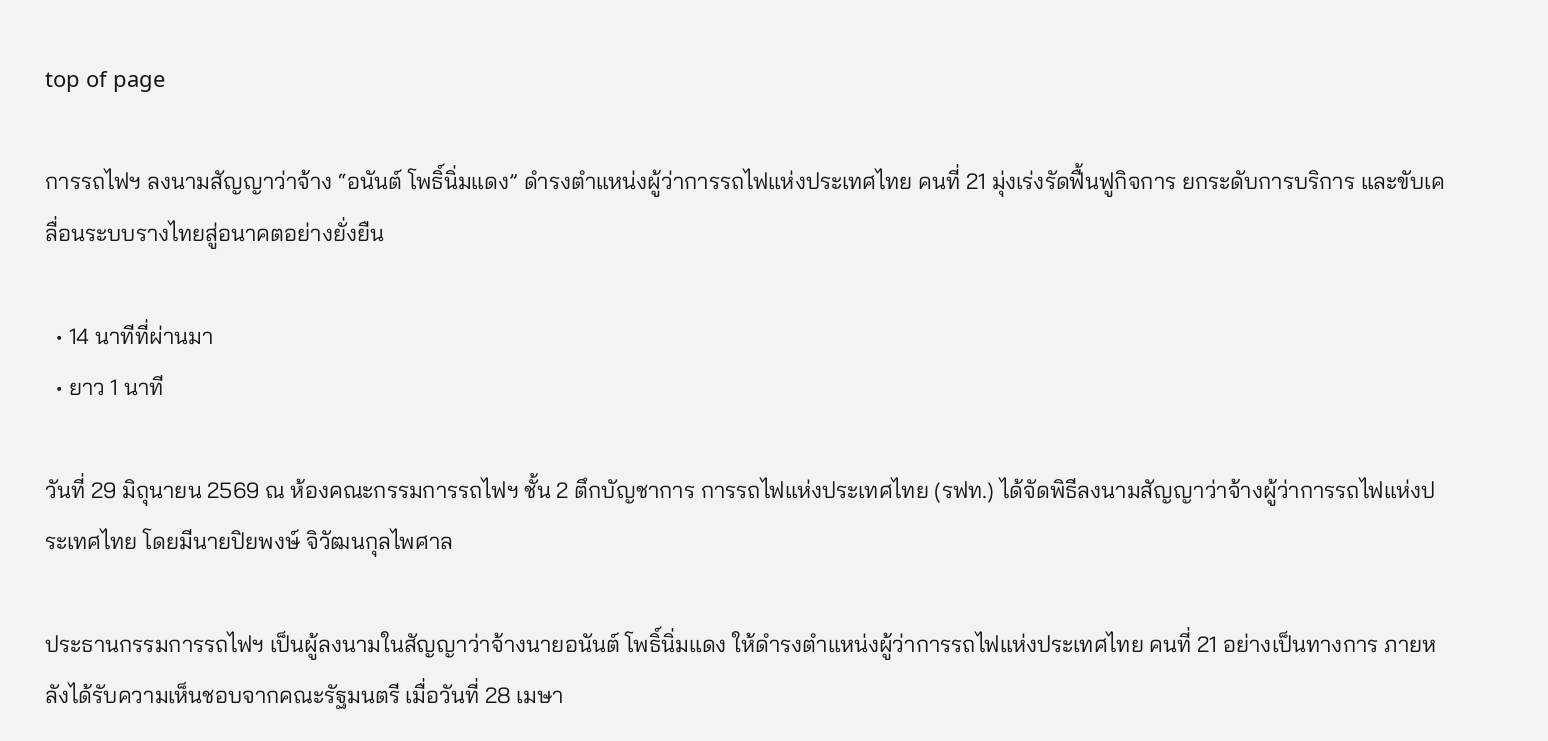top of page

การรถไฟฯ ลงนามสัญญาว่าจ้าง “อนันต์ โพธิ์นิ่มแดง” ดำรงตำแหน่งผู้ว่าการรถไฟแห่งประเทศไทย คนที่ 21 มุ่งเร่งรัดฟื้นฟูกิจการ ยกระดับการบริการ และขับเคลื่อนระบบรางไทยสู่อนาคตอย่างยั่งยืน

  • 14 นาทีที่ผ่านมา
  • ยาว 1 นาที

วันที่ 29 มิถุนายน 2569 ณ ห้องคณะกรรมการรถไฟฯ ชั้น 2 ตึกบัญชาการ การรถไฟแห่งประเทศไทย (รฟท.) ได้จัดพิธีลงนามสัญญาว่าจ้างผู้ว่าการรถไฟแห่งประเทศไทย โดยมีนายปิยพงษ์ จิวัฒนกุลไพศาล

ประธานกรรมการรถไฟฯ เป็นผู้ลงนามในสัญญาว่าจ้างนายอนันต์ โพธิ์นิ่มแดง ให้ดำรงตำแหน่งผู้ว่าการรถไฟแห่งประเทศไทย คนที่ 21 อย่างเป็นทางการ ภายหลังได้รับความเห็นชอบจากคณะรัฐมนตรี เมื่อวันที่ 28 เมษา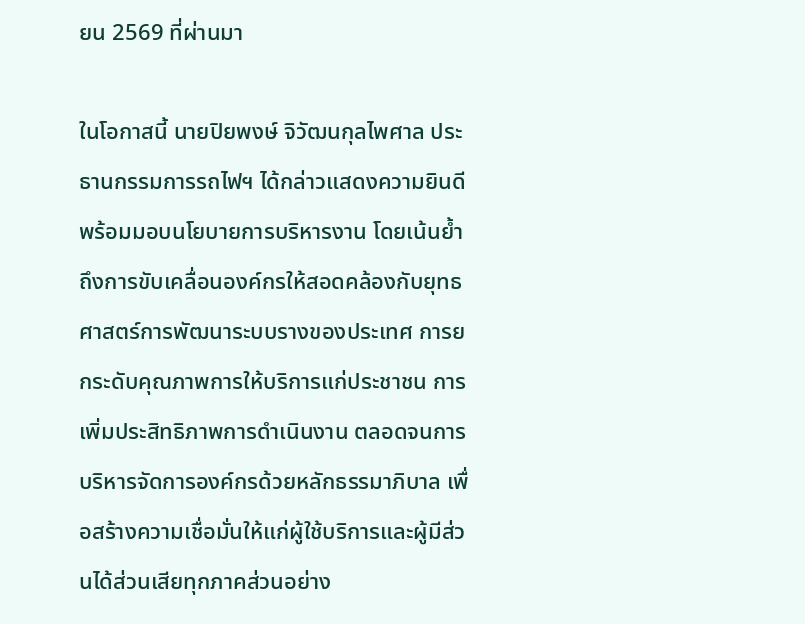ยน 2569 ที่ผ่านมา

ในโอกาสนี้ นายปิยพงษ์ จิวัฒนกุลไพศาล ประธานกรรมการรถไฟฯ ได้กล่าวแสดงความยินดี พร้อมมอบนโยบายการบริหารงาน โดยเน้นย้ำถึงการขับเคลื่อนองค์กรให้สอดคล้องกับยุทธศาสตร์การพัฒนาระบบรางของประเทศ การยกระดับคุณภาพการให้บริการแก่ประชาชน การเพิ่มประสิทธิภาพการดำเนินงาน ตลอดจนการบริหารจัดการองค์กรด้วยหลักธรรมาภิบาล เพื่อสร้างความเชื่อมั่นให้แก่ผู้ใช้บริการและผู้มีส่วนได้ส่วนเสียทุกภาคส่วนอย่าง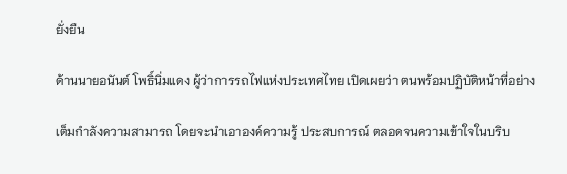ยั่งยืน

ด้านนายอนันต์ โพธิ์นิ่มแดง ผู้ว่าการรถไฟแห่งประเทศไทย เปิดเผยว่า ตนพร้อมปฏิบัติหน้าที่อย่าง

เต็มกำลังความสามารถ โดยจะนำเอาองค์ความรู้ ประสบการณ์ ตลอดจนความเข้าใจในบริบ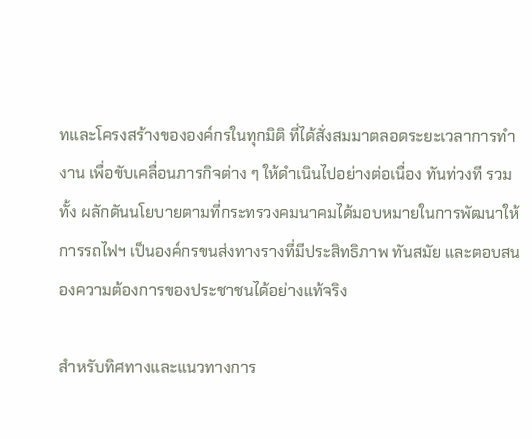ทและโครงสร้างขององค์กรในทุกมิติ ที่ได้สั่งสมมาตลอดระยะเวลาการทำงาน เพื่อขับเคลื่อนภารกิจต่าง ๆ ให้ดำเนินไปอย่างต่อเนื่อง ทันท่วงที รวมทั้ง ผลักดันนโยบายตามที่กระทรวงคมนาคมได้มอบหมายในการพัฒนาให้การรถไฟฯ เป็นองค์กรขนส่งทางรางที่มีประสิทธิภาพ ทันสมัย และตอบสนองความต้องการของประชาชนได้อย่างแท้จริง

สำหรับทิศทางและแนวทางการ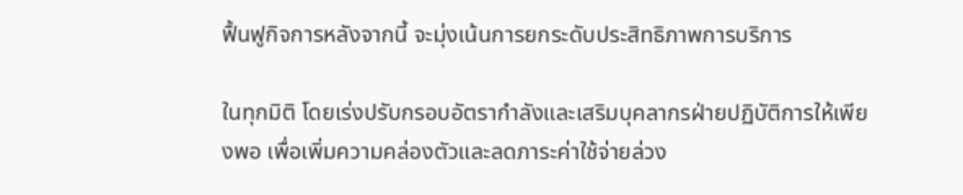ฟื้นฟูกิจการหลังจากนี้ จะมุ่งเน้นการยกระดับประสิทธิภาพการบริการ

ในทุกมิติ โดยเร่งปรับกรอบอัตรากำลังและเสริมบุคลากรฝ่ายปฏิบัติการให้เพียงพอ เพื่อเพิ่มความคล่องตัวและลดภาระค่าใช้จ่ายล่วง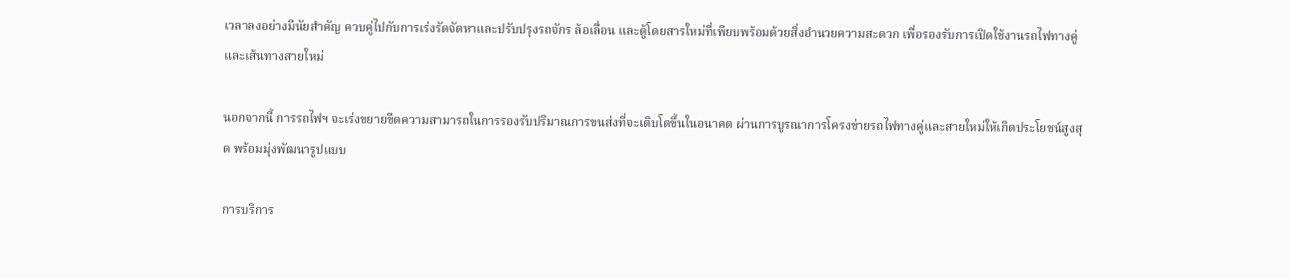เวลาลงอย่างมีนัยสำคัญ ควบคู่ไปกับการเร่งรัดจัดหาและปรับปรุงรถจักร ล้อเลื่อน และตู้โดยสารใหม่ที่เพียบพร้อมด้วยสิ่งอำนวยความสะดวก เพื่อรองรับการเปิดใช้งานรถไฟทางคู่และเส้นทางสายใหม่

นอกจากนี้ การรถไฟฯ จะเร่งขยายขีดความสามารถในการรองรับปริมาณการขนส่งที่จะเติบโตขึ้นในอนาคต ผ่านการบูรณาการโครงข่ายรถไฟทางคู่และสายใหม่ให้เกิดประโยชน์สูงสุด พร้อมมุ่งพัฒนารูปแบบ

การบริการ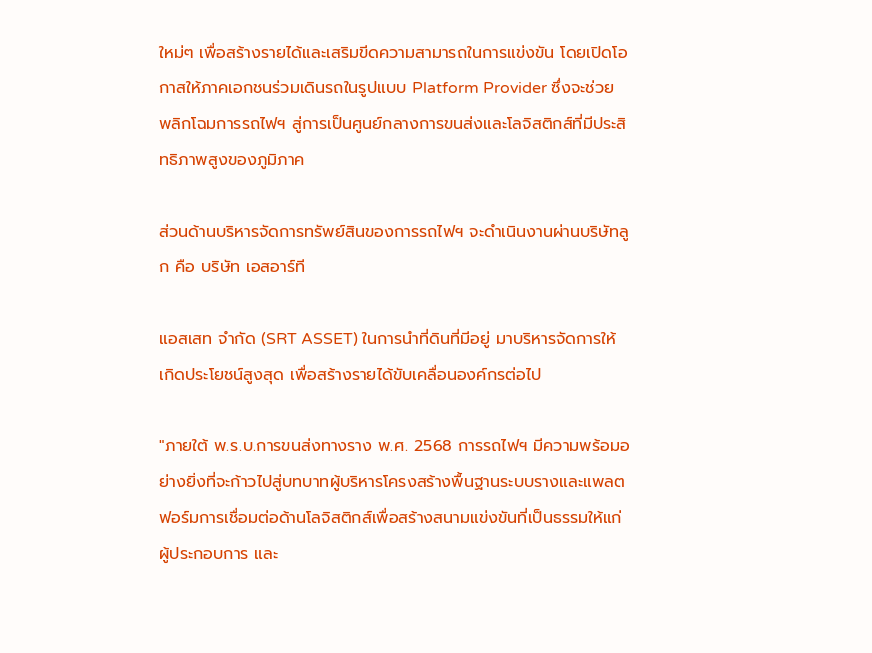ใหม่ๆ เพื่อสร้างรายได้และเสริมขีดความสามารถในการแข่งขัน โดยเปิดโอกาสให้ภาคเอกชนร่วมเดินรถในรูปแบบ Platform Provider ซึ่งจะช่วยพลิกโฉมการรถไฟฯ สู่การเป็นศูนย์กลางการขนส่งและโลจิสติกส์ที่มีประสิทธิภาพสูงของภูมิภาค

ส่วนด้านบริหารจัดการทรัพย์สินของการรถไฟฯ จะดำเนินงานผ่านบริษัทลูก คือ บริษัท เอสอาร์ที

แอสเสท จำกัด (SRT ASSET) ในการนำที่ดินที่มีอยู่ มาบริหารจัดการให้เกิดประโยชน์สูงสุด เพื่อสร้างรายได้ขับเคลื่อนองค์กรต่อไป

"ภายใต้ พ.ร.บ.การขนส่งทางราง พ.ศ. 2568 การรถไฟฯ มีความพร้อมอย่างยิ่งที่จะก้าวไปสู่บทบาทผู้บริหารโครงสร้างพื้นฐานระบบรางและแพลตฟอร์มการเชื่อมต่อด้านโลจิสติกส์เพื่อสร้างสนามแข่งขันที่เป็นธรรมให้แก่ผู้ประกอบการ และ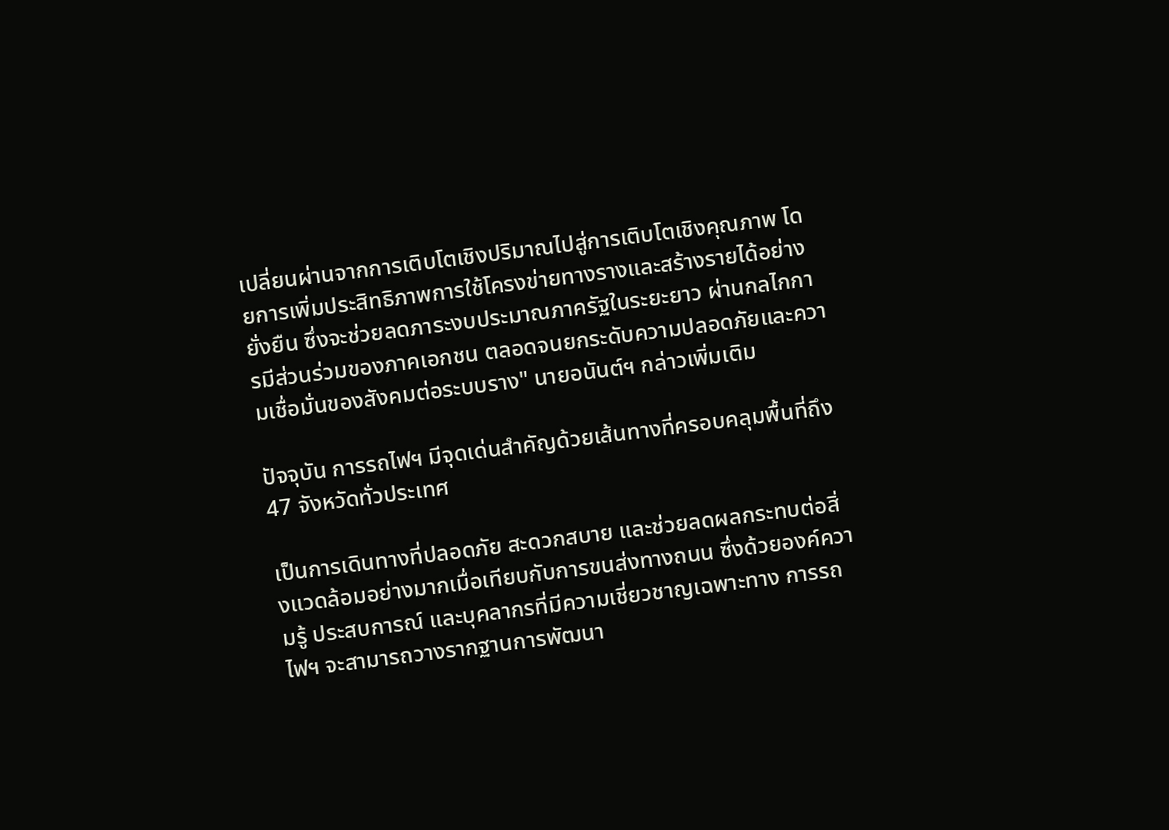เปลี่ยนผ่านจากการเติบโตเชิงปริมาณไปสู่การเติบโตเชิงคุณภาพ โดยการเพิ่มประสิทธิภาพการใช้โครงข่ายทางรางและสร้างรายได้อย่างยั่งยืน ซึ่งจะช่วยลดภาระงบประมาณภาครัฐในระยะยาว ผ่านกลไกการมีส่วนร่วมของภาคเอกชน ตลอดจนยกระดับความปลอดภัยและความเชื่อมั่นของสังคมต่อระบบราง" นายอนันต์ฯ กล่าวเพิ่มเติม

ปัจจุบัน การรถไฟฯ มีจุดเด่นสำคัญด้วยเส้นทางที่ครอบคลุมพื้นที่ถึง 47 จังหวัดทั่วประเทศ

เป็นการเดินทางที่ปลอดภัย สะดวกสบาย และช่วยลดผลกระทบต่อสิ่งแวดล้อมอย่างมากเมื่อเทียบกับการขนส่งทางถนน ซึ่งด้วยองค์ความรู้ ประสบการณ์ และบุคลากรที่มีความเชี่ยวชาญเฉพาะทาง การรถไฟฯ จะสามารถวางรากฐานการพัฒนา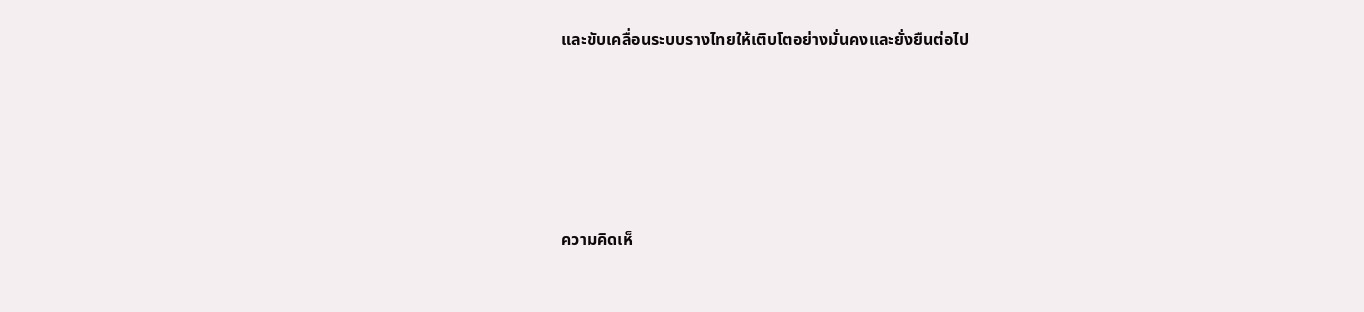และขับเคลื่อนระบบรางไทยให้เติบโตอย่างมั่นคงและยั่งยืนต่อไป





ความคิดเห็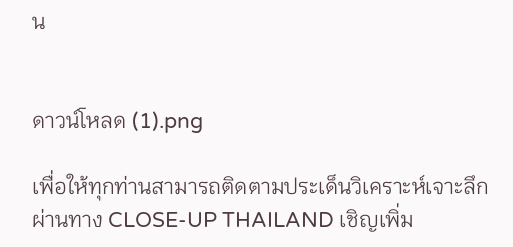น


ดาวน์โหลด (1).png

เพื่อให้ทุกท่านสามารถติดตามประเด็นวิเคราะห์เจาะลึกผ่านทาง CLOSE-UP THAILAND เชิญเพิ่ม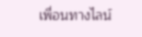เพื่อนทางไลน์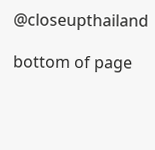@closeupthailand

bottom of page